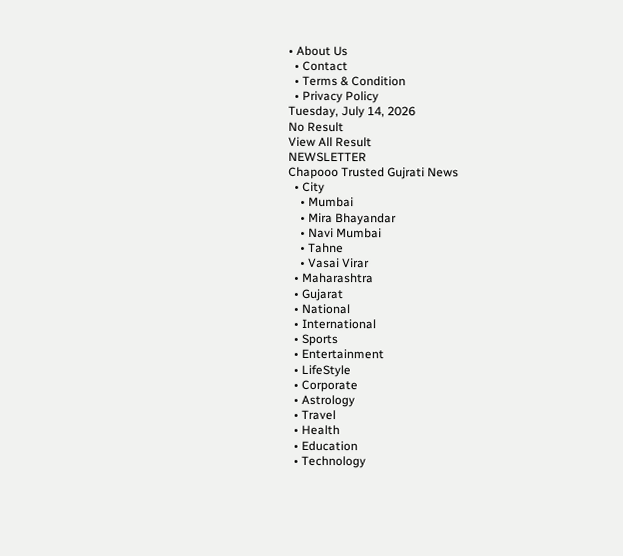• About Us
  • Contact
  • Terms & Condition
  • Privacy Policy
Tuesday, July 14, 2026
No Result
View All Result
NEWSLETTER
Chapooo Trusted Gujrati News
  • City
    • Mumbai
    • Mira Bhayandar
    • Navi Mumbai
    • Tahne
    • Vasai Virar
  • Maharashtra
  • Gujarat
  • National
  • International
  • Sports
  • Entertainment
  • LifeStyle
  • Corporate
  • Astrology
  • Travel
  • Health
  • Education
  • Technology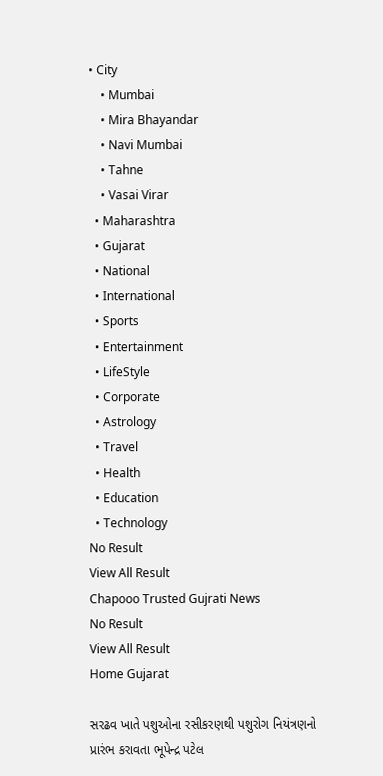• City
    • Mumbai
    • Mira Bhayandar
    • Navi Mumbai
    • Tahne
    • Vasai Virar
  • Maharashtra
  • Gujarat
  • National
  • International
  • Sports
  • Entertainment
  • LifeStyle
  • Corporate
  • Astrology
  • Travel
  • Health
  • Education
  • Technology
No Result
View All Result
Chapooo Trusted Gujrati News
No Result
View All Result
Home Gujarat

સરઢવ ખાતે પશુઓના રસીકરણથી પશુરોગ નિયંત્રણનો પ્રારંભ કરાવતા ભૂપેન્દ્ર પટેલ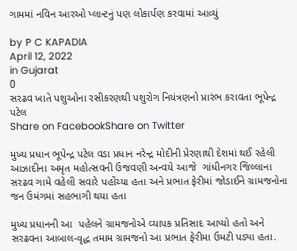ગામમાં નવિન આરઓ પ્લાન્ટનું પણ લોકાર્પણ કરવામાં આવ્યું

by P C KAPADIA
April 12, 2022
in Gujarat
0
સરઢવ ખાતે પશુઓના રસીકરણથી પશુરોગ નિયંત્રણનો પ્રારંભ કરાવતા ભૂપેન્દ્ર પટેલ
Share on FacebookShare on Twitter

મુખ્ય પ્રધાન ભૂપેન્દ્ર પટેલ વડા પ્રધાન નરેન્દ્ર મોદીની પ્રેરણાથી દેશમાં થઈ રહેલી આઝાદીના અમૃત મહોત્સવની ઉજવણી અન્વયે આજે  ગાંધીનગર જિલ્લાના સરઢવ ગામે વહેલી સવારે પહોંચ્યા હતા અને પ્રભાત ફેરીમાં જોડાઈને ગ્રામજનોના જન ઉમંગમાં સહભાગી થયા હતા

મુખ્ય પ્રધાનની આ  પહેલને ગ્રામજનોએ વ્યાપક પ્રતિસાદ આપ્યો હતો અને સરઢવના આબાલ-વૃદ્ધ તમામ ગ્રામજનો આ પ્રભાત ફેરીમા ઉમટી પડ્યા હતા.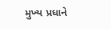મુખ્ય પ્રધાને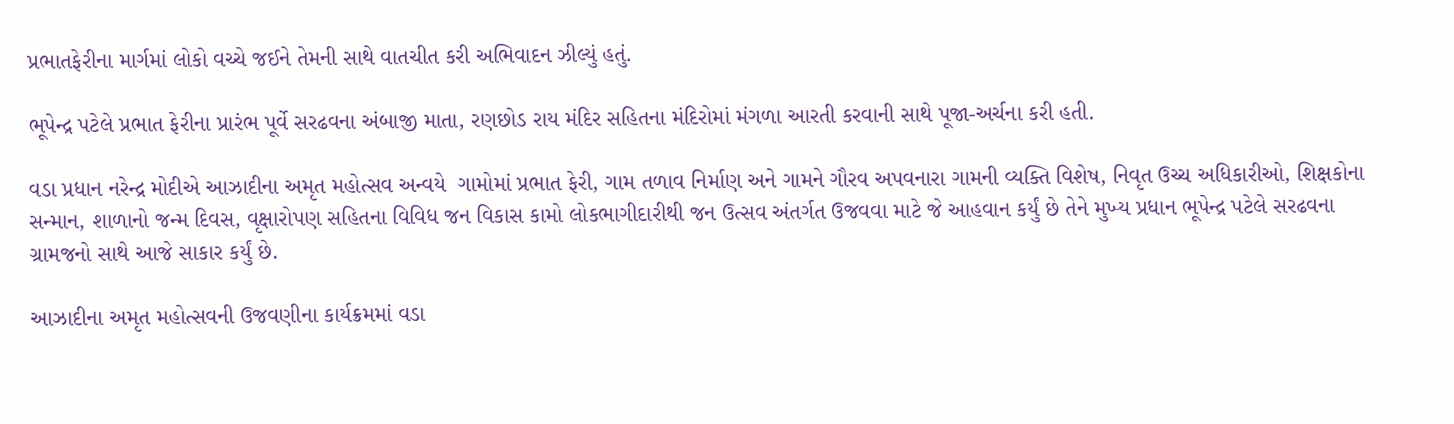પ્રભાતફેરીના માર્ગમાં લોકો વચ્ચે જઈને તેમની સાથે વાતચીત કરી અભિવાદન ઝીલ્યું હતું.

ભૂપેન્દ્ર પટેલે પ્રભાત ફેરીના પ્રારંભ પૂર્વે સરઢવના અંબાજી માતા, રણછોડ રાય મંદિર સહિતના મંદિરોમાં મંગળા આરતી કરવાની સાથે પૂજા-અર્ચના કરી હતી.

વડા પ્રધાન નરેન્દ્ર મોદીએ આઝાદીના અમૃત મહોત્સવ અન્વયે  ગામોમાં પ્રભાત ફેરી, ગામ તળાવ નિર્માણ અને ગામને ગૌરવ અપવનારા ગામની વ્યક્તિ વિશેષ, નિવૃત ઉચ્ચ અધિકારીઓ, શિક્ષકોના સન્માન, શાળાનો જન્મ દિવસ, વૃક્ષારોપણ સહિતના વિવિધ જન વિકાસ કામો લોકભાગીદારીથી જન ઉત્સવ અંતર્ગત ઉજવવા માટે જે આહવાન કર્યું છે તેને મુખ્ય પ્રધાન ભૂપેન્દ્ર પટેલે સરઢવના ગ્રામજનો સાથે આજે સાકાર કર્યું છે.

આઝાદીના અમૃત મહોત્સવની ઉજવણીના કાર્યક્રમમાં વડા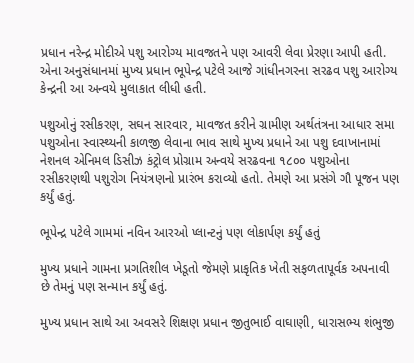પ્રધાન નરેન્દ્ર મોદીએ પશુ આરોગ્ય માવજતને પણ આવરી લેવા પ્રેરણા આપી હતી. એના અનુસંધાનમાં મુખ્ય પ્રધાન ભૂપેન્દ્ર પટેલે આજે ગાંધીનગરના સરઢવ પશુ આરોગ્ય કેન્દ્રની આ અન્વયે મુલાકાત લીધી હતી.

પશુઓનું રસીકરણ, સઘન સારવાર, માવજત કરીને ગ્રામીણ અર્થતંત્રના આધાર સમા પશુઓના સ્વાસ્થ્યની કાળજી લેવાના ભાવ સાથે મુખ્ય પ્રધાને આ પશુ દવાખાનામાં નેશનલ એનિમલ ડિસીઝ કંટ્રોલ પ્રોગ્રામ અન્વયે સરઢવના ૧૮૦૦ પશુઓના રસીકરણથી પશુરોગ નિયંત્રણનો પ્રારંભ કરાવ્યો હતો. તેમણે આ પ્રસંગે ગૌ પૂજન પણ કર્યું હતું.

ભૂપેન્દ્ર પટેલે ગામમાં નવિન આરઓ પ્લાન્ટનું પણ લોકાર્પણ કર્યું હતું

મુખ્ય પ્રધાને ગામના પ્રગતિશીલ ખેડૂતો જેમણે પ્રાકૃતિક ખેતી સફળતાપૂર્વક અપનાવી છે તેમનું પણ સન્માન કર્યું હતું.

મુખ્ય પ્રધાન સાથે આ અવસરે શિક્ષણ પ્રધાન જીતુભાઈ વાઘાણી, ધારાસભ્ય શંભુજી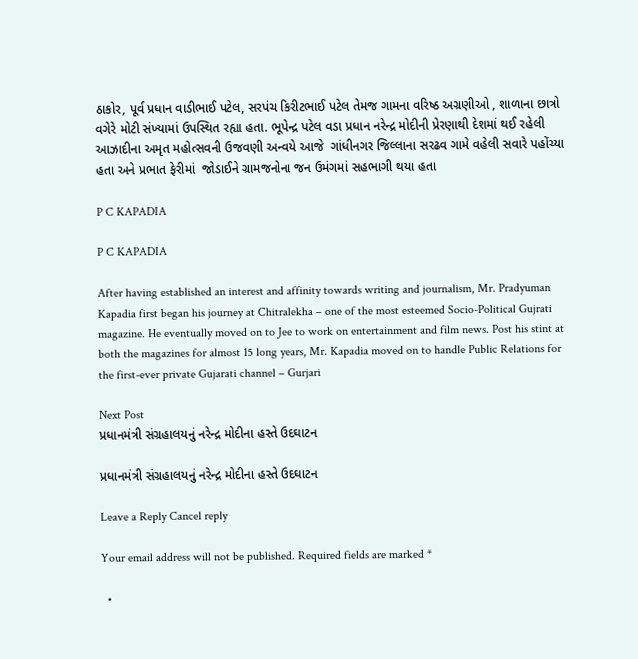ઠાકોર, પૂર્વ પ્રધાન વાડીભાઈ પટેલ, સરપંચ કિરીટભાઈ પટેલ તેમજ ગામના વરિષ્ઠ અગ્રણીઓ , શાળાના છાત્રો વગેરે મોટી સંખ્યામાં ઉપસ્થિત રહ્યા હતા. ભૂપેન્દ્ર પટેલ વડા પ્રધાન નરેન્દ્ર મોદીની પ્રેરણાથી દેશમાં થઈ રહેલી આઝાદીના અમૃત મહોત્સવની ઉજવણી અન્વયે આજે  ગાંધીનગર જિલ્લાના સરઢવ ગામે વહેલી સવારે પહોંચ્યા હતા અને પ્રભાત ફેરીમાં  જોડાઈને ગ્રામજનોના જન ઉમંગમાં સહભાગી થયા હતા

P C KAPADIA

P C KAPADIA

After having established an interest and affinity towards writing and journalism, Mr. Pradyuman Kapadia first began his journey at Chitralekha – one of the most esteemed Socio-Political Gujrati magazine. He eventually moved on to Jee to work on entertainment and film news. Post his stint at both the magazines for almost 15 long years, Mr. Kapadia moved on to handle Public Relations for the first-ever private Gujarati channel – Gurjari

Next Post
પ્રધાનમંત્રી સંગ્રહાલયનું નરેન્દ્ર મોદીના હસ્તે ઉદઘાટન

પ્રધાનમંત્રી સંગ્રહાલયનું નરેન્દ્ર મોદીના હસ્તે ઉદઘાટન

Leave a Reply Cancel reply

Your email address will not be published. Required fields are marked *

  •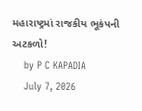મહારાષ્ટ્રમાં રાજકીય ભૂકંપની અટકળો!
    by P C KAPADIA
    July 7, 2026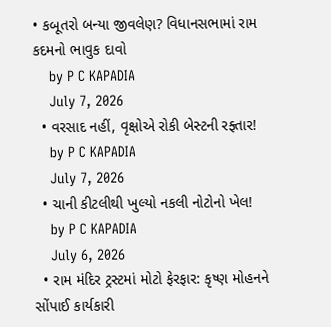• કબૂતરો બન્યા જીવલેણ? વિધાનસભામાં રામ કદમનો ભાવુક દાવો
    by P C KAPADIA
    July 7, 2026
  • વરસાદ નહીં, વૃક્ષોએ રોકી બેસ્ટની રફ્તાર!
    by P C KAPADIA
    July 7, 2026
  • ચાની કીટલીથી ખુલ્યો નકલી નોટોનો ખેલ!
    by P C KAPADIA
    July 6, 2026
  • રામ મંદિર ટ્રસ્ટમાં મોટો ફેરફાર: કૃષ્ણ મોહનને સોંપાઈ કાર્યકારી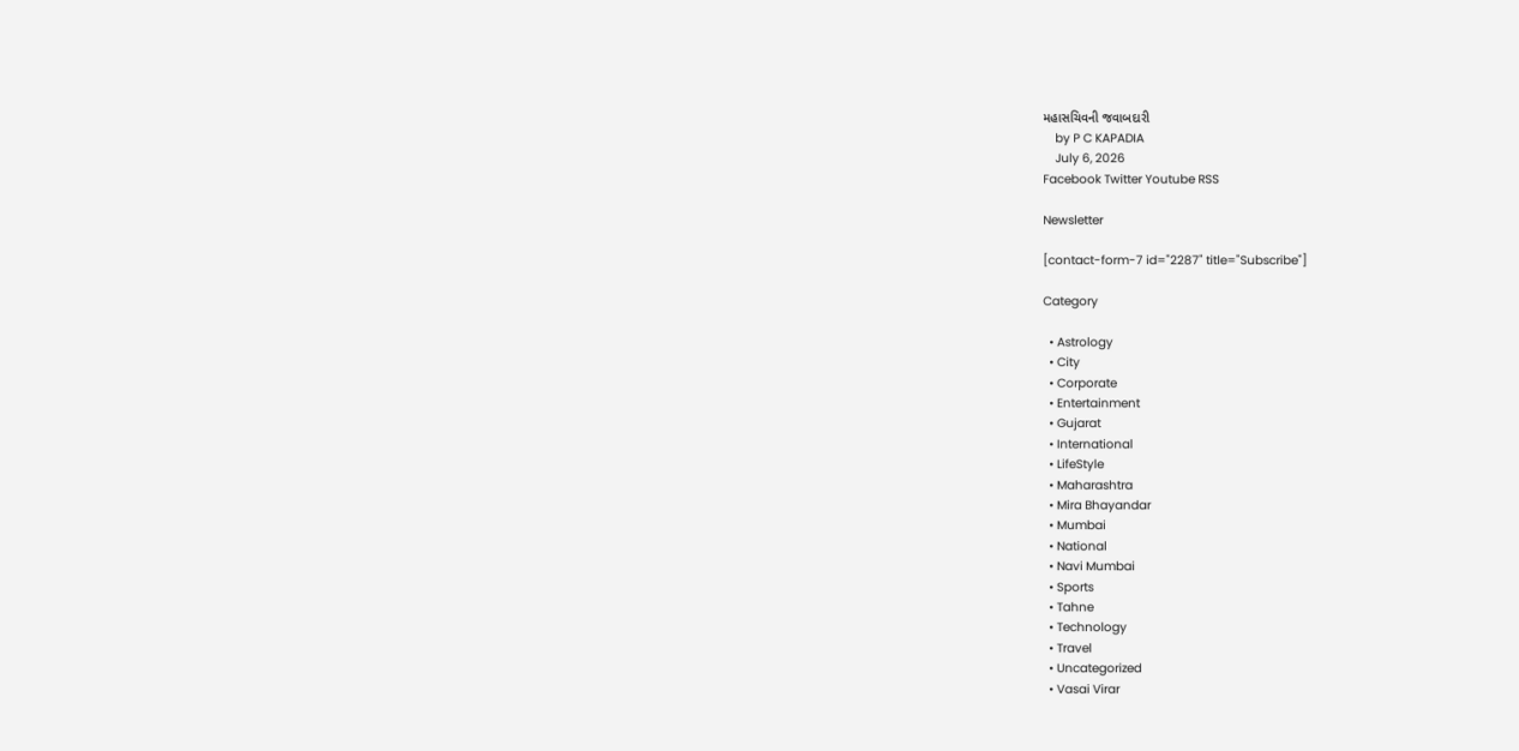મહાસચિવની જવાબદારી
    by P C KAPADIA
    July 6, 2026
Facebook Twitter Youtube RSS

Newsletter

[contact-form-7 id="2287" title="Subscribe"]

Category

  • Astrology
  • City
  • Corporate
  • Entertainment
  • Gujarat
  • International
  • LifeStyle
  • Maharashtra
  • Mira Bhayandar
  • Mumbai
  • National
  • Navi Mumbai
  • Sports
  • Tahne
  • Technology
  • Travel
  • Uncategorized
  • Vasai Virar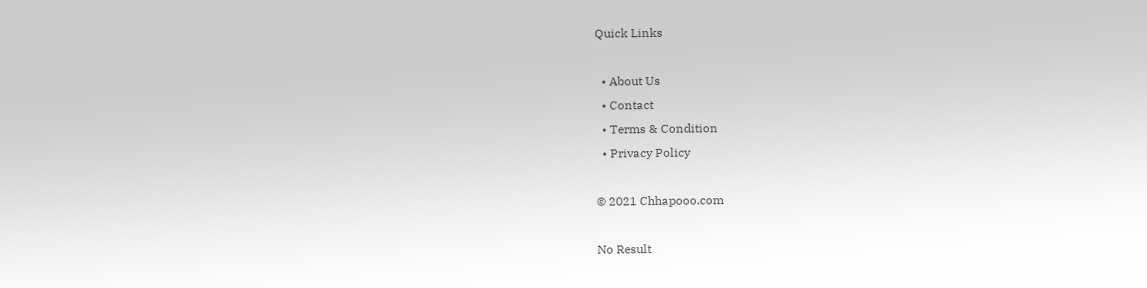Quick Links

  • About Us
  • Contact
  • Terms & Condition
  • Privacy Policy

© 2021 Chhapooo.com

No Result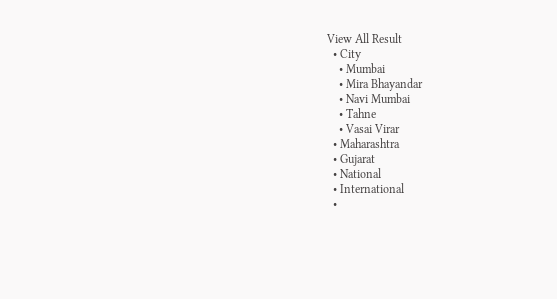View All Result
  • City
    • Mumbai
    • Mira Bhayandar
    • Navi Mumbai
    • Tahne
    • Vasai Virar
  • Maharashtra
  • Gujarat
  • National
  • International
  •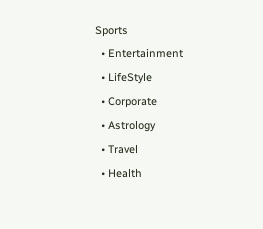Sports
  • Entertainment
  • LifeStyle
  • Corporate
  • Astrology
  • Travel
  • Health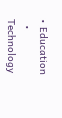• Education
  • Technology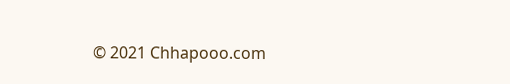© 2021 Chhapooo.com